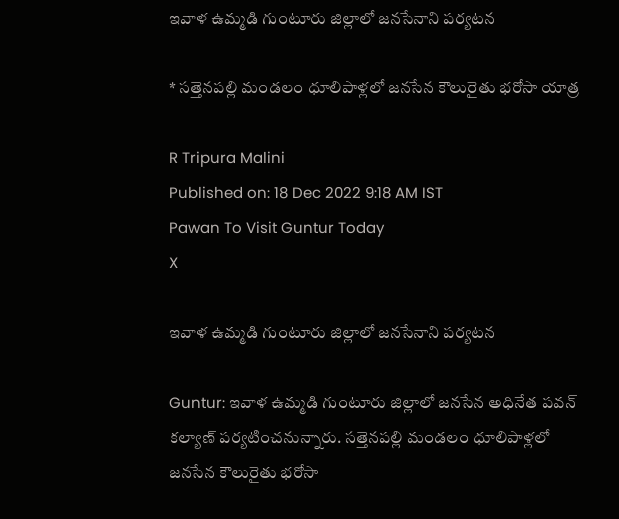ఇవాళ ఉమ్మడి గుంటూరు జిల్లాలో జనసేనాని పర్యటన

* సత్తెనపల్లి మండలం ధూలిపాళ్లలో జనసేన కౌలురైతు భరోసా యాత్ర

R Tripura Malini
Published on: 18 Dec 2022 9:18 AM IST
Pawan To Visit Guntur Today
X

ఇవాళ ఉమ్మడి గుంటూరు జిల్లాలో జనసేనాని పర్యటన

Guntur: ఇవాళ ఉమ్మడి గుంటూరు జిల్లాలో జనసేన అధినేత పవన్‌ కల్యాణ్‌ పర్యటించనున్నారు. సత్తెనపల్లి మండలం ధూలిపాళ్లలో జనసేన కౌలురైతు భరోసా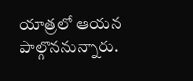యాత్రలో ఆయన పాల్గొననున్నారు.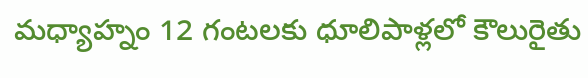మధ్యాహ్నం 12 గంటలకు ధూలిపాళ్లలో కౌలురైతు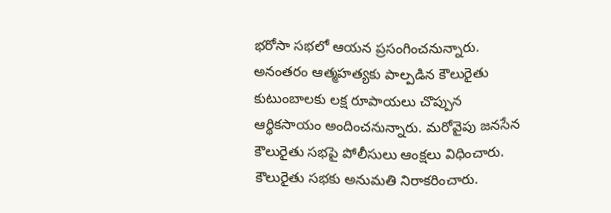భరోసా సభలో ఆయన ప్రసంగించనున్నారు. అనంతరం ఆత్మహత్యకు పాల్పడిన కౌలురైతు కుటుంబాలకు లక్ష రూపాయలు చొప్పున ఆర్థికసాయం అందించనున్నారు. మరోవైపు జనసేన కౌలురైతు సభపై పోలీసులు ఆంక్షలు విధించారు. కౌలురైతు సభకు అనుమతి నిరాకరించారు.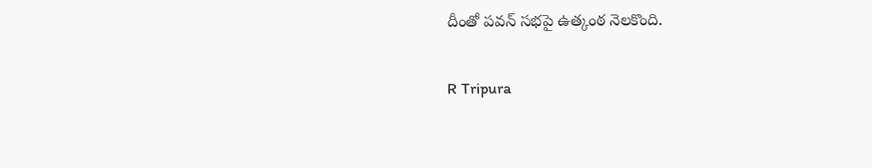దీంతో పవన్‌ సభపై ఉత్కంఠ నెలకొంది.

R Tripura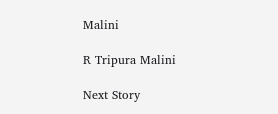Malini

R Tripura Malini

Next Story